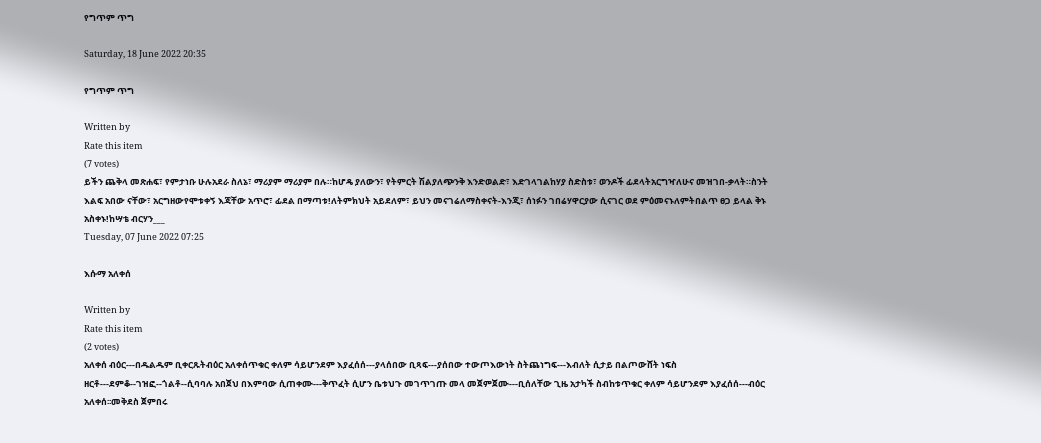የግጥም ጥግ

Saturday, 18 June 2022 20:35

የግጥም ጥግ

Written by
Rate this item
(7 votes)
ይችን ጨቅላ መጽሐፍ፣ የምታነቡ ሁሉአደራ ስለኔ፣ ማሪያም ማሪያም በሉ።ከሆዴ ያለውን፣ የትምርት ሽልያለጭንቅ እንድወልድ፣ እድገላገልከሃያ ስድስቱ፣ ወንዶች ፊደላትአርግዣለሁና መዝገበ-ቃላት።ስንት እልፍ አበው ናቸው፣ አርግዘውየሞቱቀኝ እጃቸው አጥሮ፣ ፊደል በማጣቱ!ለትምክህት አይደለም፣ ይህን መናገሬለማስቀናት-እንጂ፣ ሰነፉን ገበሬሃዋርያው ሲናገር ወደ ምዕመናኑለምትበልጥ ፀጋ ይላል ቅኑ አስቀኑ!ከሣቴ ብርሃን___
Tuesday, 07 June 2022 07:25

እሱማ አለቀሰ

Written by
Rate this item
(2 votes)
አለቀሰ ብዕር---በዱልዱም ቢቀርጹትብዕር አለቀሰጥቁር ቀለም ሳይሆንደም እያፈሰሰ---ያላሰበው ቢጻፍ---ያሰበው ተውጦእውነት ስትጨነግፍ---እብለት ሲታይ በልጦውሸት ነፍስ ዘርቶ---ደምቆ--ገዝፎ--ጎልቶ--ሲባባሉ አበጀህ በእምባው ሲጠቀሙ---ቅጥፈት ሲሆን ቤቱህጉ መገጥገጡ መላ መጀምጀሙ---ቢሰለቸው ጊዜ አታካች ስብከቱጥቁር ቀለም ሳይሆንደም እያፈሰሰ---ብዕር አለቀሰ፡፡መቅደስ ጀምበሩ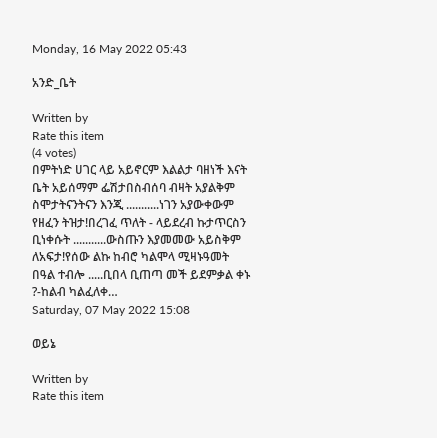Monday, 16 May 2022 05:43

አንድ_ቤት

Written by
Rate this item
(4 votes)
በምትነድ ሀገር ላይ አይኖርም እልልታ ባዘነች እናት ቤት አይሰማም ፌሽታበስብሰባ ብዛት አያልቅም ስሞታትናንትናን እንጂ ...........ነገን አያውቀውም የዘፈን ትዝታ!በረገፈ ጥለት - ላይደረብ ኩታጥርስን ቢነቀሱት ...........ውስጡን እያመመው አይስቅም ለአፍታ!የሰው ልኩ ከብሮ ካልሞላ ሚዛኑዓመት በዓል ተብሎ .....ቢበላ ቢጠጣ መች ይደምቃል ቀኑ ?-ከልብ ካልፈለቀ…
Saturday, 07 May 2022 15:08

ወይኔ

Written by
Rate this item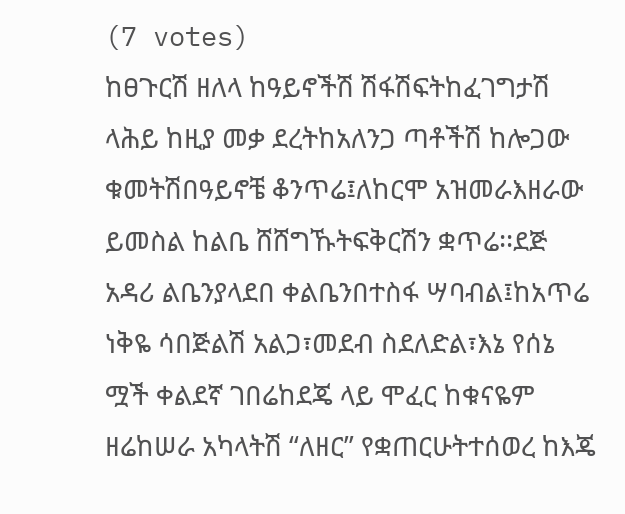(7 votes)
ከፀጉርሽ ዘለላ ከዓይኖችሽ ሽፋሽፍትከፈገግታሽ ላሕይ ከዚያ መቃ ደረትከአለንጋ ጣቶችሽ ከሎጋው ቁመትሽበዓይኖቼ ቆንጥሬ፤ለከርሞ አዝመራእዘራው ይመስል ከልቤ ሸሸግኹትፍቅርሽን ቋጥሬ፡፡ደጅ አዳሪ ልቤንያላደበ ቀልቤንበተስፋ ሣባብል፤ከአጥሬ ነቅዬ ሳበጅልሽ አልጋ፣መደብ ስደለድል፣እኔ የሰኔ ሟች ቀልደኛ ገበሬከደጄ ላይ ሞፈር ከቁናዬም ዘሬከሠራ አካላትሽ “ለዘር” የቋጠርሁትተሰወረ ከእጄ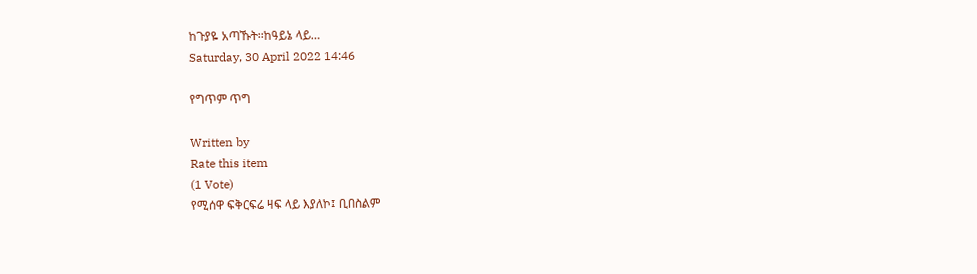ከጉያዬ አጣኹት፡፡ከዓይኔ ላይ…
Saturday, 30 April 2022 14:46

የግጥም ጥግ

Written by
Rate this item
(1 Vote)
የሚሰዋ ፍቅርፍሬ ዛፍ ላይ እያለኮ፤ ቢበስልም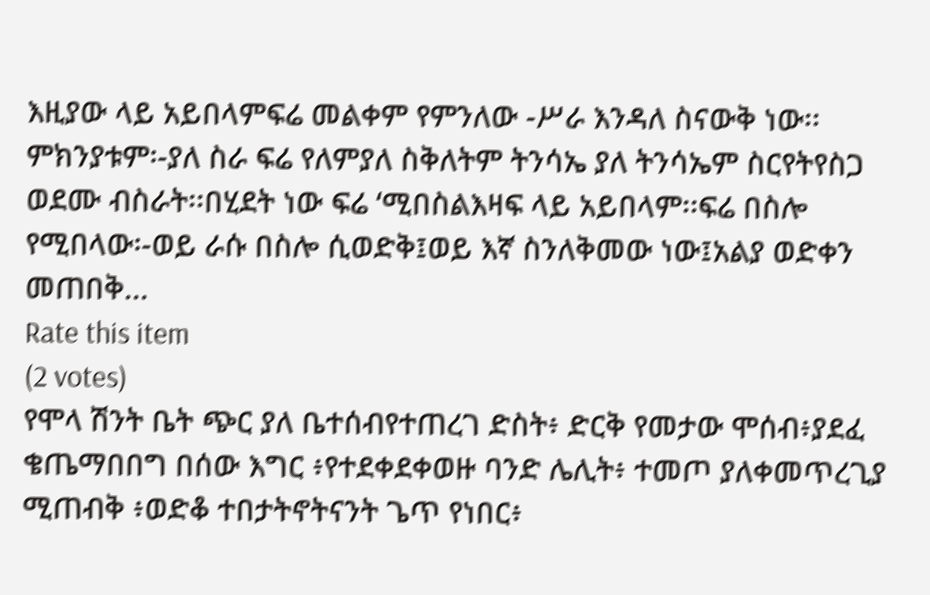እዚያው ላይ አይበላምፍሬ መልቀም የምንለው -ሥራ እንዳለ ስናውቅ ነው፡፡ምክንያቱም፡-ያለ ስራ ፍሬ የለምያለ ስቅለትም ትንሳኤ ያለ ትንሳኤም ስርየትየስጋ ወደሙ ብስራት፡፡በሂደት ነው ፍሬ ‘ሚበስልእዛፍ ላይ አይበላም፡፡ፍሬ በስሎ የሚበላው፡-ወይ ራሱ በስሎ ሲወድቅ፤ወይ እኛ ስንለቅመው ነው፤አልያ ወድቀን መጠበቅ…
Rate this item
(2 votes)
የሞላ ሽንት ቤት ጭር ያለ ቤተሰብየተጠረገ ድስት፥ ድርቅ የመታው ሞሰብ፥ያደፈ ቄጤማበበግ በሰው እግር ፥የተደቀደቀወዙ ባንድ ሌሊት፥ ተመጦ ያለቀመጥረጊያ ሚጠብቅ ፥ወድቆ ተበታትኖትናንት ጌጥ የነበር፥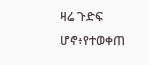ዛሬ ጉድፍ ሆኖ፥የተወቀጠ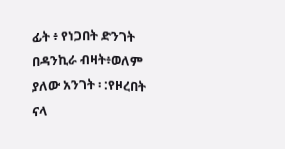ፊት ፥ የነጋበት ድንገት በዳንኪራ ብዛት፥ወለም ያለው አንገት ፡ :የዞረበት ናላ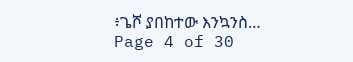፥ጌሾ ያበከተው እንኳንስ…
Page 4 of 30